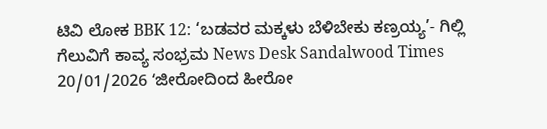ಟಿವಿ ಲೋಕ BBK 12: ‘ಬಡವರ ಮಕ್ಕಳು ಬೆಳಿಬೇಕು ಕಣ್ರಯ್ಯ’- ಗಿಲ್ಲಿ ಗೆಲುವಿಗೆ ಕಾವ್ಯ ಸಂಭ್ರಮ News Desk Sandalwood Times 20/01/2026 ʻಜೀರೋದಿಂದ ಹೀರೋ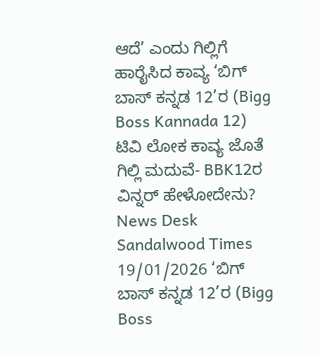ಆದೆ’ ಎಂದು ಗಿಲ್ಲಿಗೆ ಹಾರೈಸಿದ ಕಾವ್ಯ ‘ಬಿಗ್ ಬಾಸ್ ಕನ್ನಡ 12’ರ (Bigg Boss Kannada 12)
ಟಿವಿ ಲೋಕ ಕಾವ್ಯ ಜೊತೆ ಗಿಲ್ಲಿ ಮದುವೆ- BBK12ರ ವಿನ್ನರ್ ಹೇಳೋದೇನು? News Desk Sandalwood Times 19/01/2026 ‘ಬಿಗ್ ಬಾಸ್ ಕನ್ನಡ 12’ರ (Bigg Boss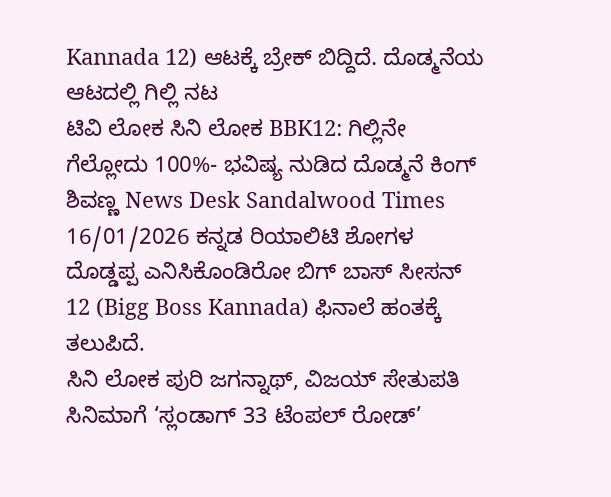Kannada 12) ಆಟಕ್ಕೆ ಬ್ರೇಕ್ ಬಿದ್ದಿದೆ. ದೊಡ್ಮನೆಯ ಆಟದಲ್ಲಿ ಗಿಲ್ಲಿ ನಟ
ಟಿವಿ ಲೋಕ ಸಿನಿ ಲೋಕ BBK12: ಗಿಲ್ಲಿನೇ ಗೆಲ್ಲೋದು 100%- ಭವಿಷ್ಯ ನುಡಿದ ದೊಡ್ಮನೆ ಕಿಂಗ್ ಶಿವಣ್ಣ News Desk Sandalwood Times 16/01/2026 ಕನ್ನಡ ರಿಯಾಲಿಟಿ ಶೋಗಳ ದೊಡ್ಡಪ್ಪ ಎನಿಸಿಕೊಂಡಿರೋ ಬಿಗ್ ಬಾಸ್ ಸೀಸನ್ 12 (Bigg Boss Kannada) ಫಿನಾಲೆ ಹಂತಕ್ಕೆ ತಲುಪಿದೆ.
ಸಿನಿ ಲೋಕ ಪುರಿ ಜಗನ್ನಾಥ್, ವಿಜಯ್ ಸೇತುಪತಿ ಸಿನಿಮಾಗೆ ‘ಸ್ಲಂಡಾಗ್ 33 ಟೆಂಪಲ್ ರೋಡ್’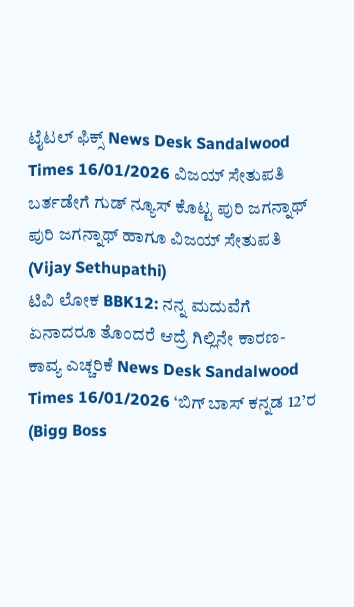ಟೈಟಲ್ ಫಿಕ್ಸ್ News Desk Sandalwood Times 16/01/2026 ವಿಜಯ್ ಸೇತುಪತಿ ಬರ್ತಡೇಗೆ ಗುಡ್ ನ್ಯೂಸ್ ಕೊಟ್ಟ ಪುರಿ ಜಗನ್ನಾಥ್ ಪುರಿ ಜಗನ್ನಾಥ್ ಹಾಗೂ ವಿಜಯ್ ಸೇತುಪತಿ (Vijay Sethupathi)
ಟಿವಿ ಲೋಕ BBK12: ನನ್ನ ಮದುವೆಗೆ ಏನಾದರೂ ತೊಂದರೆ ಆದ್ರೆ ಗಿಲ್ಲಿನೇ ಕಾರಣ- ಕಾವ್ಯ ಎಚ್ಚರಿಕೆ News Desk Sandalwood Times 16/01/2026 ‘ಬಿಗ್ ಬಾಸ್ ಕನ್ನಡ 12’ರ (Bigg Boss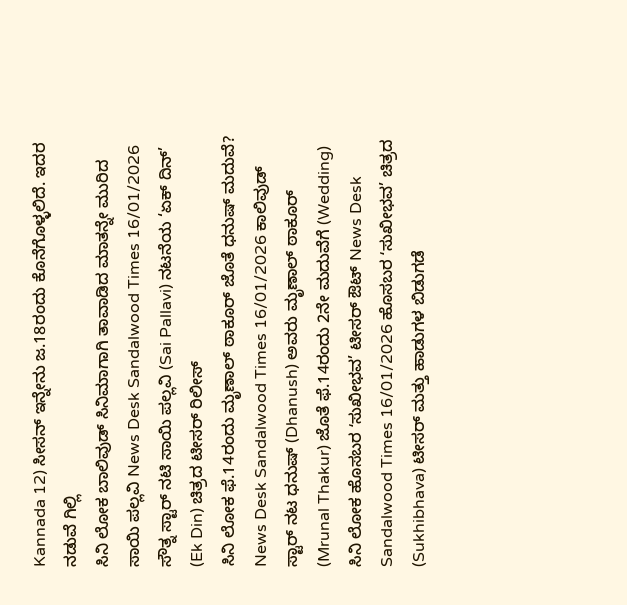Kannada 12) ಸೀಸನ್ ಇನ್ನೇನು ಜ.18ರಂದು ಕೊನೆಗೊಳ್ಳಲಿದೆ. ಇದರ ನಡುವೆ ಗಿಲ್ಲಿ
ಸಿನಿ ಲೋಕ ಬಾಲಿವುಡ್ ಸಿನಿಮಾಗಾಗಿ ತಾವಾಡಿದ ಮಾತನ್ನೇ ಮುರಿದ ಸಾಯಿ ಪಲ್ಲವಿ News Desk Sandalwood Times 16/01/2026 ಸೌತ್ನ ಸ್ಟಾರ್ ನಟಿ ಸಾಯಿ ಪಲ್ಲವಿ (Sai Pallavi) ನಟನೆಯ ‘ಏಕ್ ದಿನ್’ (Ek Din) ಚಿತ್ರದ ಟೀಸರ್ ರಿಲೀಸ್
ಸಿನಿ ಲೋಕ ಫೆ.14ರಂದು ಮೃಣಾಲ್ ಠಾಕೂರ್ ಜೊತೆ ಧನುಷ್ ಮದುವೆ? News Desk Sandalwood Times 16/01/2026 ಕಾಲಿವುಡ್ ಸ್ಟಾರ್ ನಟ ಧನುಷ್ (Dhanush) ಅವರು ಮೃಣಾಲ್ ಠಾಕೂರ್ (Mrunal Thakur) ಜೊತೆ ಫೆ.14ರಂದು 2ನೇ ಮದುವೆಗೆ (Wedding)
ಸಿನಿ ಲೋಕ ಹೊಸಬರ ʻಸುಖೀಭವ’ ಟೀಸರ್ ಔಟ್ News Desk Sandalwood Times 16/01/2026 ಹೊಸಬರ ʻಸುಖೀಭವ’ ಚಿತ್ರದ (Sukhibhava) ಟೀಸರ್ ಮತ್ತು ಹಾಡುಗಳ ಬಿಡುಗಡೆ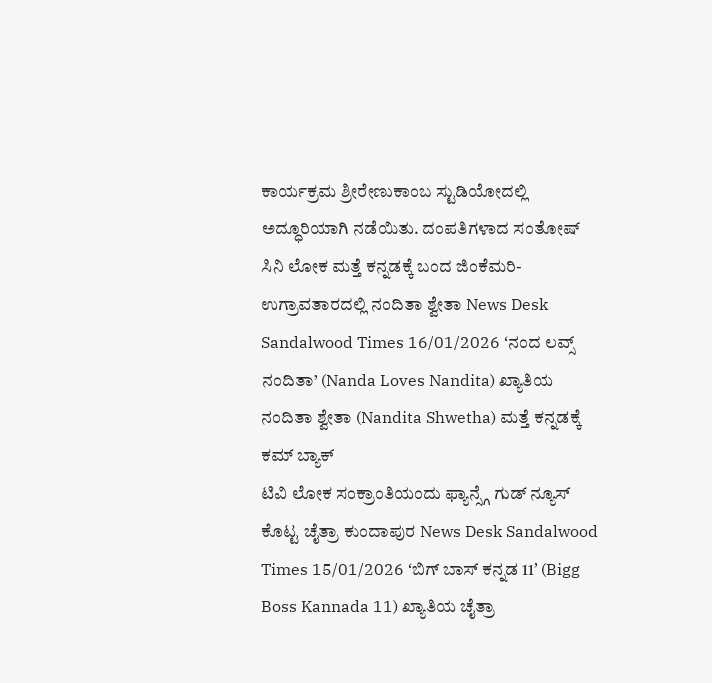ಕಾರ್ಯಕ್ರಮ ಶ್ರೀರೇಣುಕಾಂಬ ಸ್ಟುಡಿಯೋದಲ್ಲಿ ಅದ್ಧೂರಿಯಾಗಿ ನಡೆಯಿತು. ದಂಪತಿಗಳಾದ ಸಂತೋಷ್
ಸಿನಿ ಲೋಕ ಮತ್ತೆ ಕನ್ನಡಕ್ಕೆ ಬಂದ ಜಿಂಕೆಮರಿ- ಉಗ್ರಾವತಾರದಲ್ಲಿ ನಂದಿತಾ ಶ್ವೇತಾ News Desk Sandalwood Times 16/01/2026 ʻನಂದ ಲವ್ಸ್ ನಂದಿತಾ’ (Nanda Loves Nandita) ಖ್ಯಾತಿಯ ನಂದಿತಾ ಶ್ವೇತಾ (Nandita Shwetha) ಮತ್ತೆ ಕನ್ನಡಕ್ಕೆ ಕಮ್ ಬ್ಯಾಕ್
ಟಿವಿ ಲೋಕ ಸಂಕ್ರಾಂತಿಯಂದು ಫ್ಯಾನ್ಸ್ಗೆ ಗುಡ್ ನ್ಯೂಸ್ ಕೊಟ್ಟ ಚೈತ್ರಾ ಕುಂದಾಪುರ News Desk Sandalwood Times 15/01/2026 ʻಬಿಗ್ ಬಾಸ್ ಕನ್ನಡ 11ʼ (Bigg Boss Kannada 11) ಖ್ಯಾತಿಯ ಚೈತ್ರಾ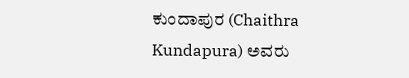ಕುಂದಾಪುರ (Chaithra Kundapura) ಅವರು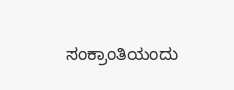ಸಂಕ್ರಾಂತಿಯಂದು